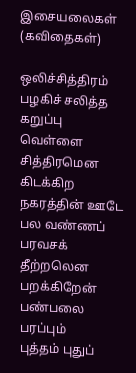இசையலைகள் (கவிதைகள்)

ஒலிச்சித்திரம்
பழகிச் சலித்த
கறுப்பு வெள்ளை
சித்திரமென
கிடக்கிற
நகரத்தின் ஊடே
பல வண்ணப்
பரவசக் தீற்றலென
பறக்கிறேன்
பண்பலை பரப்பும்
புத்தம் புதுப்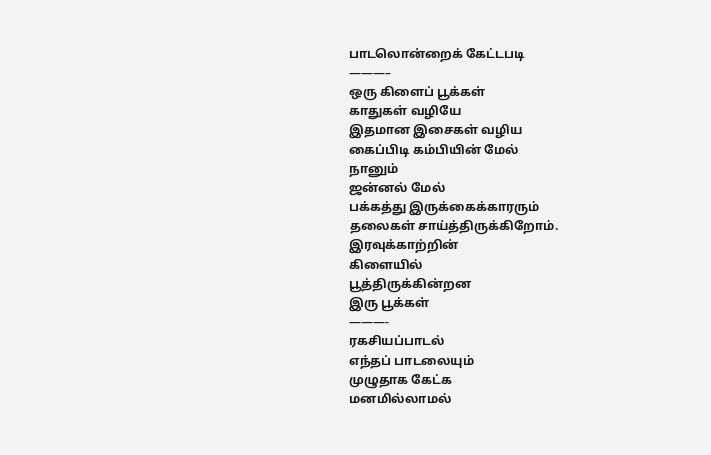பாடலொன்றைக் கேட்டபடி
———–
ஒரு கிளைப் பூக்கள்
காதுகள் வழியே
இதமான இசைகள் வழிய
கைப்பிடி கம்பியின் மேல்
நானும்
ஜன்னல் மேல்
பக்கத்து இருக்கைக்காரரும்
தலைகள் சாய்த்திருக்கிறோம்.
இரவுக்காற்றின்
கிளையில்
பூத்திருக்கின்றன
இரு பூக்கள்
———-
ரகசியப்பாடல்
எந்தப் பாடலையும்
முழுதாக கேட்க
மனமில்லாமல்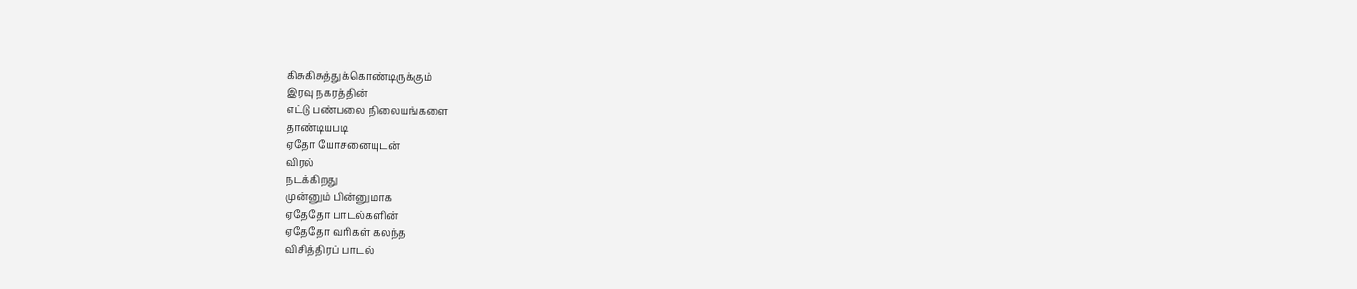கிசுகிசுத்துக்கொண்டிருக்கும்
இரவு நகரத்தின்
எட்டு பண்பலை நிலையங்களை
தாண்டியபடி
ஏதோ யோசனையுடன்
விரல்
நடக்கிறது
முன்னும் பின்னுமாக
ஏதேதோ பாடல்களின்
ஏதேதோ வரிகள் கலந்த
விசித்திரப் பாடல்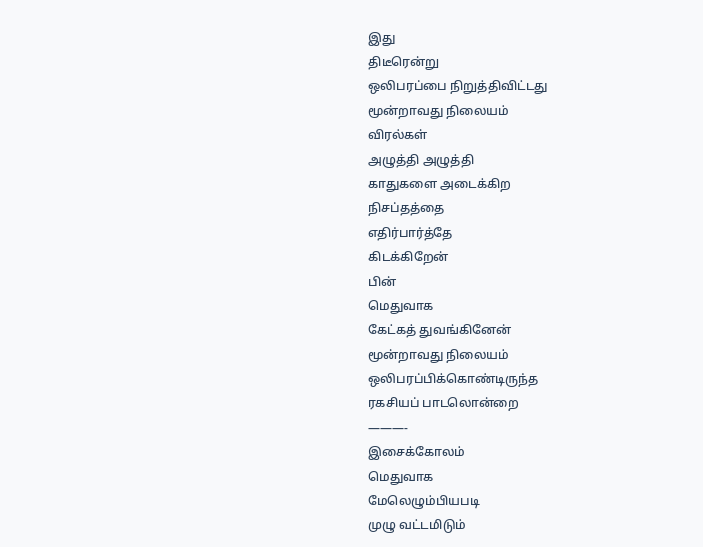இது
திடீரென்று
ஒலிபரப்பை நிறுத்திவிட்டது
மூன்றாவது நிலையம்
விரல்கள்
அழுத்தி அழுத்தி
காதுகளை அடைக்கிற
நிசப்தத்தை
எதிர்பார்த்தே
கிடக்கிறேன்
பின்
மெதுவாக
கேட்கத் துவங்கினேன்
மூன்றாவது நிலையம்
ஒலிபரப்பிக்கொண்டிருந்த
ரகசியப் பாடலொன்றை
———-
இசைக்கோலம்
மெதுவாக
மேலெழும்பியபடி
முழு வட்டமிடும்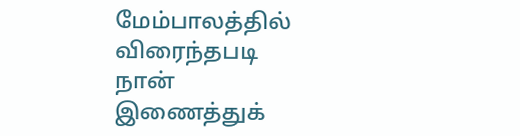மேம்பாலத்தில்
விரைந்தபடி
நான்
இணைத்துக்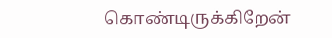கொண்டிருக்கிறேன்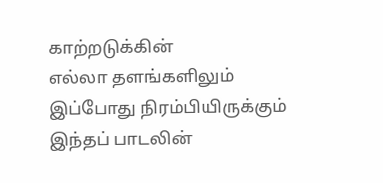காற்றடுக்கின்
எல்லா தளங்களிலும்
இப்போது நிரம்பியிருக்கும்
இந்தப் பாடலின்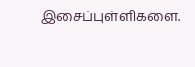இசைப்புள்ளிகளை.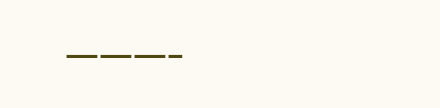———-